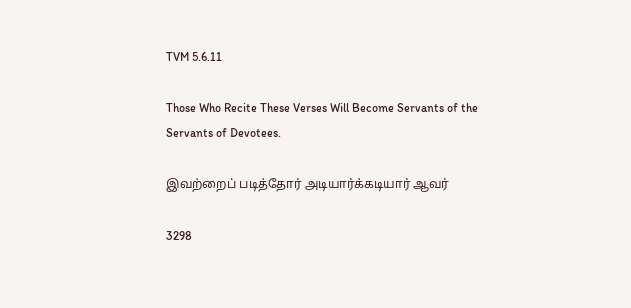TVM 5.6.11

Those Who Recite These Verses Will Become Servants of the Servants of Devotees.

இவற்றைப் படித்தோர் அடியார்க்கடியார் ஆவர்

3298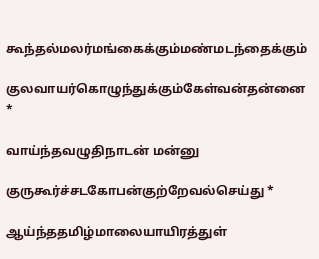கூந்தல்மலர்மங்கைக்கும்மண்மடந்தைக்கும்

குலவாயர்கொழுந்துக்கும்கேள்வன்தன்னை *

வாய்ந்தவழுதிநாடன் மன்னு

குருகூர்ச்சடகோபன்குற்றேவல்செய்து *

ஆய்ந்ததமிழ்மாலையாயிரத்துள்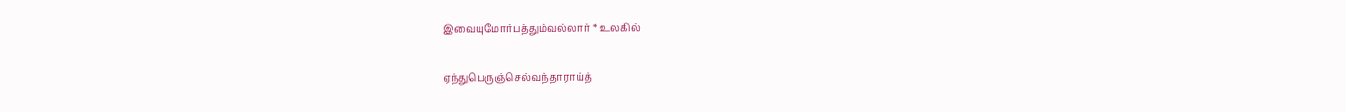இவையுமோர்பத்தும்வல்லார் * உலகில்

ஏந்துபெருஞ்செல்வந்தாராய்த்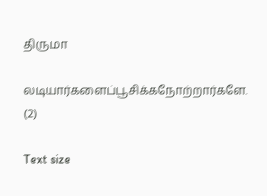திருமா

லடியார்களைப்பூசிக்கநோற்றார்களே. (2)

Text size